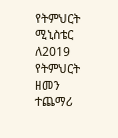የትምህርት ሚኒስቴር ለ2019 የትምህርት ዘመን ተጨማሪ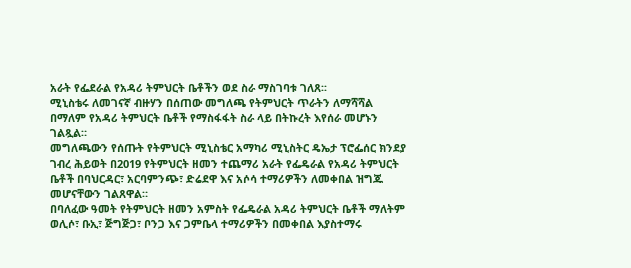አራት የፌደራል የአዳሪ ትምህርት ቤቶችን ወደ ስራ ማስገባቱ ገለጸ፡፡
ሚኒስቴሩ ለመገናኛ ብዙሃን በሰጠው መግለጫ የትምህርት ጥራትን ለማሻሻል በማለም የአዳሪ ትምህርት ቤቶች የማስፋፋት ስራ ላይ በትኩረት እየሰራ መሆኑን ገልጿል።
መግለጫውን የሰጡት የትምህርት ሚኒስቴር አማካሪ ሚኒስትር ዴኤታ ፕሮፌሰር ክንደያ ገብረ ሕይወት በ2019 የትምህርት ዘመን ተጨማሪ አራት የፌዴራል የአዳሪ ትምህርት ቤቶች በባህርዳር፣ አርባምንጭ፣ ድሬደዋ እና አሶሳ ተማሪዎችን ለመቀበል ዝግጁ መሆናቸውን ገልጸዋል።
በባለፈው ዓመት የትምህርት ዘመን አምስት የፌዴራል አዳሪ ትምህርት ቤቶች ማለትም ወሊሶ፣ ቡኢ፣ ጅግጅጋ፣ ቦንጋ እና ጋምቤላ ተማሪዎችን በመቀበል እያስተማሩ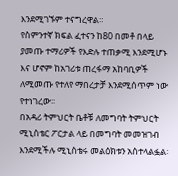እንደሚገኙም ተናግረዋል።
የስምንተኛ ክፍል ፈተናን ከ80 በመቶ በላይ ያመጡ ተማሪዎች የእድሉ ተጠቃሚ እንደሚሆኑ እና ሆኖም ከአገሪቱ ጠረፋማ አከባቢዎች ለሚመጡ የተለየ ማበረታቻ እንደሚሰጥም ነው የተነገረው፡፡
በአዳሪ ትምህርት ቤቶቹ ለመግባት ትምህርት ሚኒስቴር ፖርታል ላይ በመግባት መመዝገብ እንደሚችሉ ሚኒስቴሩ መልዕክቱን አስተላልፏል፡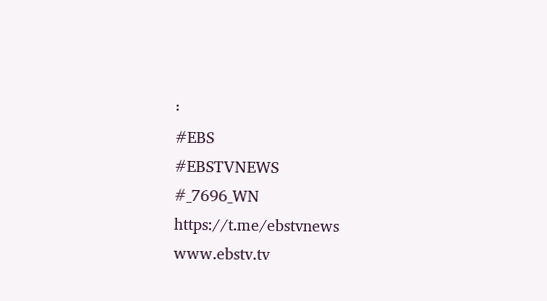፡
#EBS
#EBSTVNEWS
#_7696_WN
https://t.me/ebstvnews
www.ebstv.tv